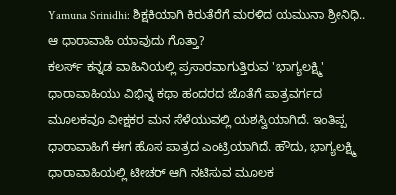Yamuna Srinidhi: ಶಿಕ್ಷಕಿಯಾಗಿ ಕಿರುತೆರೆಗೆ ಮರಳಿದ ಯಮುನಾ ಶ್ರೀನಿಧಿ.. ಆ ಧಾರಾವಾಹಿ ಯಾವುದು ಗೊತ್ತಾ?
ಕಲರ್ಸ್ ಕನ್ನಡ ವಾಹಿನಿಯಲ್ಲಿ ಪ್ರಸಾರವಾಗುತ್ತಿರುವ 'ಭಾಗ್ಯಲಕ್ಷ್ಮಿ' ಧಾರಾವಾಹಿಯು ವಿಭಿನ್ನ ಕಥಾ ಹಂದರದ ಜೊತೆಗೆ ಪಾತ್ರವರ್ಗದ ಮೂಲಕವೂ ವೀಕ್ಷಕರ ಮನ ಸೆಳೆಯುವಲ್ಲಿ ಯಶಸ್ವಿಯಾಗಿದೆ. ಇಂತಿಪ್ಪ ಧಾರಾವಾಹಿಗೆ ಈಗ ಹೊಸ ಪಾತ್ರದ ಎಂಟ್ರಿಯಾಗಿದೆ. ಹೌದು, ಭಾಗ್ಯಲಕ್ಷ್ಮಿ ಧಾರಾವಾಹಿಯಲ್ಲಿ ಟೀಚರ್ ಆಗಿ ನಟಿಸುವ ಮೂಲಕ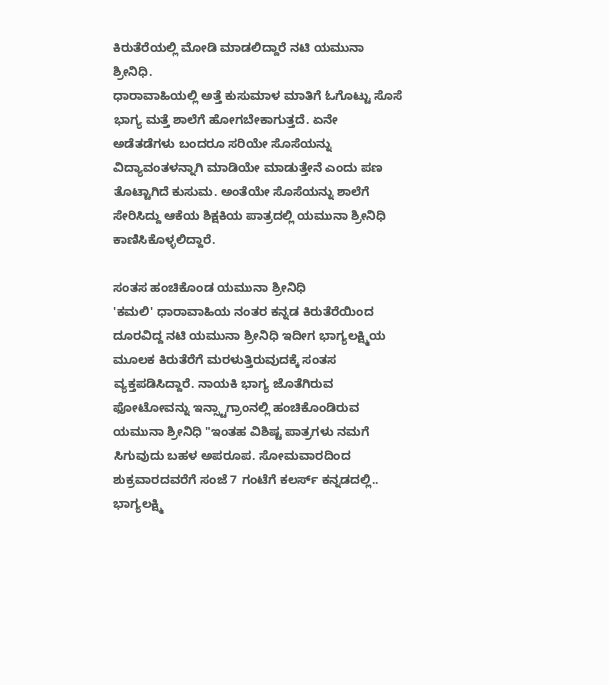ಕಿರುತೆರೆಯಲ್ಲಿ ಮೋಡಿ ಮಾಡಲಿದ್ದಾರೆ ನಟಿ ಯಮುನಾ ಶ್ರೀನಿಧಿ.
ಧಾರಾವಾಹಿಯಲ್ಲಿ ಅತ್ತೆ ಕುಸುಮಾಳ ಮಾತಿಗೆ ಓಗೊಟ್ಟು ಸೊಸೆ ಭಾಗ್ಯ ಮತ್ತೆ ಶಾಲೆಗೆ ಹೋಗಬೇಕಾಗುತ್ತದೆ. ಏನೇ ಅಡೆತಡೆಗಳು ಬಂದರೂ ಸರಿಯೇ ಸೊಸೆಯನ್ನು ವಿದ್ಯಾವಂತಳನ್ನಾಗಿ ಮಾಡಿಯೇ ಮಾಡುತ್ತೇನೆ ಎಂದು ಪಣ ತೊಟ್ಟಾಗಿದೆ ಕುಸುಮ. ಅಂತೆಯೇ ಸೊಸೆಯನ್ನು ಶಾಲೆಗೆ ಸೇರಿಸಿದ್ದು ಆಕೆಯ ಶಿಕ್ಷಕಿಯ ಪಾತ್ರದಲ್ಲಿ ಯಮುನಾ ಶ್ರೀನಿಧಿ ಕಾಣಿಸಿಕೊಳ್ಳಲಿದ್ದಾರೆ.

ಸಂತಸ ಹಂಚಿಕೊಂಡ ಯಮುನಾ ಶ್ರೀನಿಧಿ
'ಕಮಲಿ' ಧಾರಾವಾಹಿಯ ನಂತರ ಕನ್ನಡ ಕಿರುತೆರೆಯಿಂದ ದೂರವಿದ್ದ ನಟಿ ಯಮುನಾ ಶ್ರೀನಿಧಿ ಇದೀಗ ಭಾಗ್ಯಲಕ್ಷ್ಮಿಯ ಮೂಲಕ ಕಿರುತೆರೆಗೆ ಮರಳುತ್ತಿರುವುದಕ್ಕೆ ಸಂತಸ ವ್ಯಕ್ತಪಡಿಸಿದ್ದಾರೆ. ನಾಯಕಿ ಭಾಗ್ಯ ಜೊತೆಗಿರುವ ಫೋಟೋವನ್ನು ಇನ್ಸ್ಟಾಗ್ರಾಂನಲ್ಲಿ ಹಂಚಿಕೊಂಡಿರುವ ಯಮುನಾ ಶ್ರೀನಿಧಿ "ಇಂತಹ ವಿಶಿಷ್ಟ ಪಾತ್ರಗಳು ನಮಗೆ ಸಿಗುವುದು ಬಹಳ ಅಪರೂಪ. ಸೋಮವಾರದಿಂದ ಶುಕ್ರವಾರದವರೆಗೆ ಸಂಜೆ 7 ಗಂಟೆಗೆ ಕಲರ್ಸ್ ಕನ್ನಡದಲ್ಲಿ.. ಭಾಗ್ಯಲಕ್ಷ್ಮಿ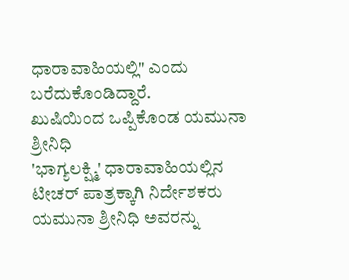ಧಾರಾವಾಹಿಯಲ್ಲಿ" ಎಂದು ಬರೆದುಕೊಂಡಿದ್ದಾರೆ.
ಖುಷಿಯಿಂದ ಒಪ್ಪಿಕೊಂಡ ಯಮುನಾ ಶ್ರೀನಿಧಿ
'ಭಾಗ್ಯಲಕ್ಷ್ಮಿ' ಧಾರಾವಾಹಿಯಲ್ಲಿನ ಟೀಚರ್ ಪಾತ್ರಕ್ಕಾಗಿ ನಿರ್ದೇಶಕರು ಯಮುನಾ ಶ್ರೀನಿಧಿ ಅವರನ್ನು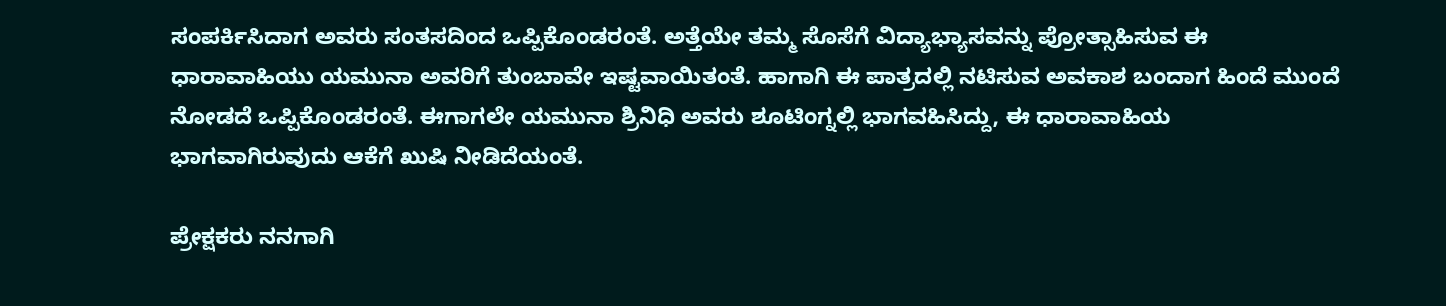ಸಂಪರ್ಕಿಸಿದಾಗ ಅವರು ಸಂತಸದಿಂದ ಒಪ್ಪಿಕೊಂಡರಂತೆ. ಅತ್ತೆಯೇ ತಮ್ಮ ಸೊಸೆಗೆ ವಿದ್ಯಾಭ್ಯಾಸವನ್ನು ಪ್ರೋತ್ಸಾಹಿಸುವ ಈ ಧಾರಾವಾಹಿಯು ಯಮುನಾ ಅವರಿಗೆ ತುಂಬಾವೇ ಇಷ್ಟವಾಯಿತಂತೆ. ಹಾಗಾಗಿ ಈ ಪಾತ್ರದಲ್ಲಿ ನಟಿಸುವ ಅವಕಾಶ ಬಂದಾಗ ಹಿಂದೆ ಮುಂದೆ ನೋಡದೆ ಒಪ್ಪಿಕೊಂಡರಂತೆ. ಈಗಾಗಲೇ ಯಮುನಾ ಶ್ರಿನಿಧಿ ಅವರು ಶೂಟಿಂಗ್ನಲ್ಲಿ ಭಾಗವಹಿಸಿದ್ದು, ಈ ಧಾರಾವಾಹಿಯ ಭಾಗವಾಗಿರುವುದು ಆಕೆಗೆ ಖುಷಿ ನೀಡಿದೆಯಂತೆ.

ಪ್ರೇಕ್ಷಕರು ನನಗಾಗಿ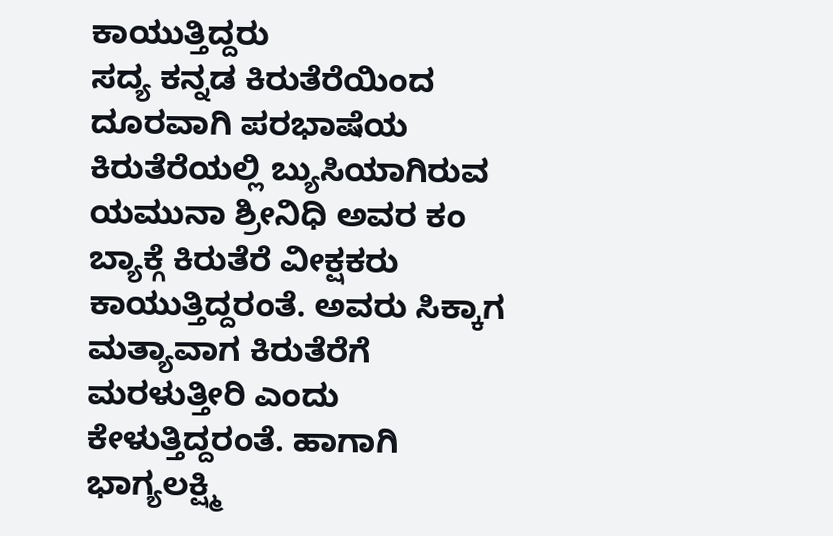ಕಾಯುತ್ತಿದ್ದರು
ಸದ್ಯ ಕನ್ನಡ ಕಿರುತೆರೆಯಿಂದ ದೂರವಾಗಿ ಪರಭಾಷೆಯ ಕಿರುತೆರೆಯಲ್ಲಿ ಬ್ಯುಸಿಯಾಗಿರುವ ಯಮುನಾ ಶ್ರೀನಿಧಿ ಅವರ ಕಂ ಬ್ಯಾಕ್ಗೆ ಕಿರುತೆರೆ ವೀಕ್ಷಕರು ಕಾಯುತ್ತಿದ್ದರಂತೆ. ಅವರು ಸಿಕ್ಕಾಗ ಮತ್ಯಾವಾಗ ಕಿರುತೆರೆಗೆ ಮರಳುತ್ತೀರಿ ಎಂದು ಕೇಳುತ್ತಿದ್ದರಂತೆ. ಹಾಗಾಗಿ ಭಾಗ್ಯಲಕ್ಷ್ಮಿ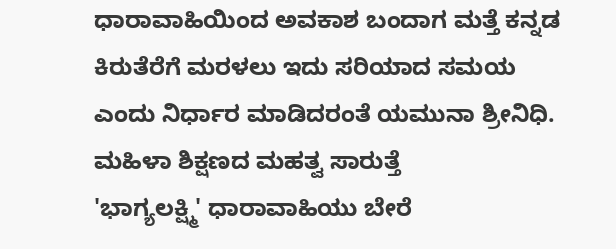ಧಾರಾವಾಹಿಯಿಂದ ಅವಕಾಶ ಬಂದಾಗ ಮತ್ತೆ ಕನ್ನಡ ಕಿರುತೆರೆಗೆ ಮರಳಲು ಇದು ಸರಿಯಾದ ಸಮಯ ಎಂದು ನಿರ್ಧಾರ ಮಾಡಿದರಂತೆ ಯಮುನಾ ಶ್ರೀನಿಧಿ.
ಮಹಿಳಾ ಶಿಕ್ಷಣದ ಮಹತ್ವ ಸಾರುತ್ತೆ
'ಭಾಗ್ಯಲಕ್ಷ್ಮಿ' ಧಾರಾವಾಹಿಯು ಬೇರೆ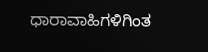ಧಾರಾವಾಹಿಗಳಿಗಿಂತ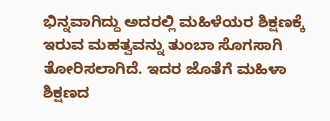ಭಿನ್ನವಾಗಿದ್ದು ಅದರಲ್ಲಿ ಮಹಿಳೆಯರ ಶಿಕ್ಷಣಕ್ಕೆ ಇರುವ ಮಹತ್ವವನ್ನು ತುಂಬಾ ಸೊಗಸಾಗಿ ತೋರಿಸಲಾಗಿದೆ. ಇದರ ಜೊತೆಗೆ ಮಹಿಳಾ ಶಿಕ್ಷಣದ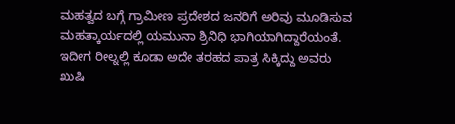ಮಹತ್ವದ ಬಗ್ಗೆ ಗ್ರಾಮೀಣ ಪ್ರದೇಶದ ಜನರಿಗೆ ಅರಿವು ಮೂಡಿಸುವ ಮಹತ್ಕಾರ್ಯದಲ್ಲಿ ಯಮುನಾ ಶ್ರಿನಿಧಿ ಭಾಗಿಯಾಗಿದ್ದಾರೆಯಂತೆ. ಇದೀಗ ರೀಲ್ನಲ್ಲಿ ಕೂಡಾ ಅದೇ ತರಹದ ಪಾತ್ರ ಸಿಕ್ಕಿದ್ದು ಅವರು ಖುಷಿ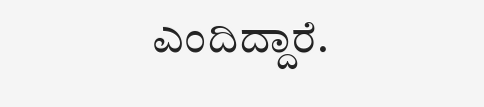ಎಂದಿದ್ದಾರೆ.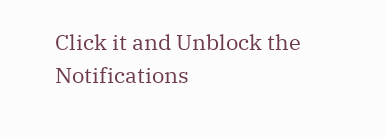Click it and Unblock the Notifications